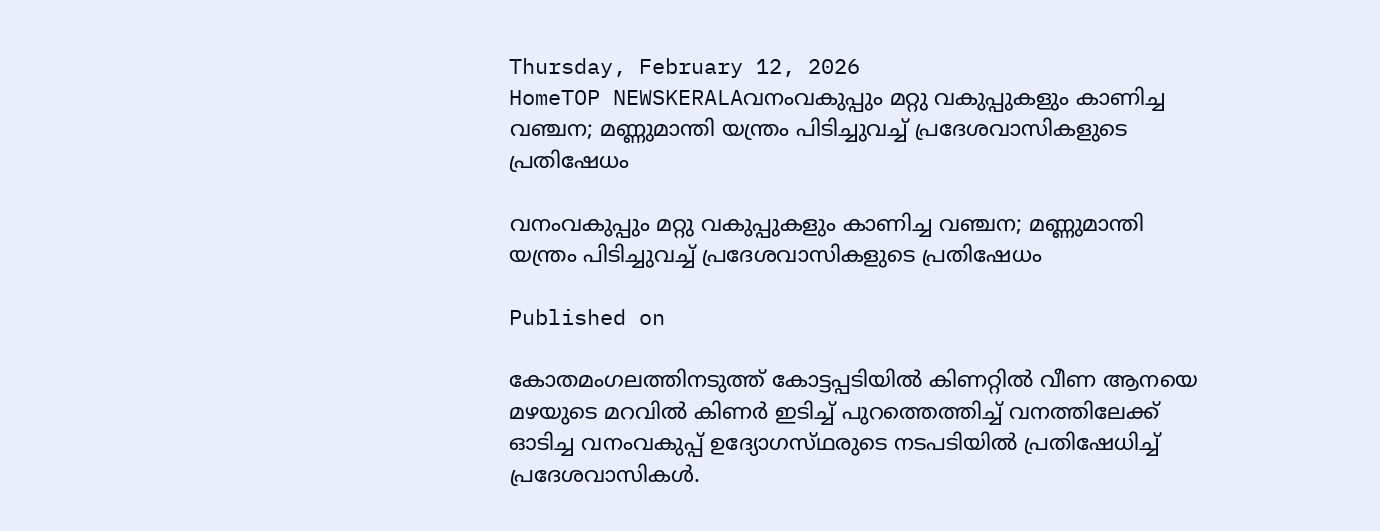Thursday, February 12, 2026
HomeTOP NEWSKERALAവനംവകുപ്പും മറ്റു വകുപ്പുകളും കാണിച്ച വഞ്ചന; മണ്ണുമാന്തി യന്ത്രം പിടിച്ചുവച്ച് പ്രദേശവാസികളുടെ പ്രതിഷേധം

വനംവകുപ്പും മറ്റു വകുപ്പുകളും കാണിച്ച വഞ്ചന; മണ്ണുമാന്തി യന്ത്രം പിടിച്ചുവച്ച് പ്രദേശവാസികളുടെ പ്രതിഷേധം

Published on

കോതമംഗലത്തിനടുത്ത് കോട്ടപ്പടിയിൽ കിണറ്റിൽ വീണ ആനയെ മഴയുടെ മറവിൽ കിണർ ഇടിച്ച് പുറത്തെത്തിച്ച് വനത്തിലേക്ക് ഓടിച്ച വനംവകുപ്പ് ഉദ്യോഗസ്‌ഥരുടെ നടപടിയിൽ പ്രതിഷേധിച്ച് പ്രദേശവാസികൾ.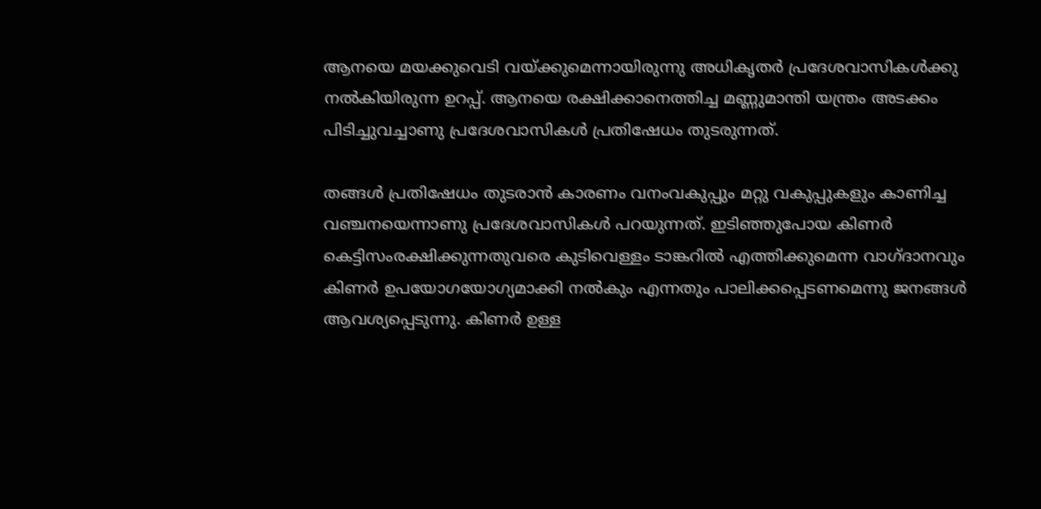ആനയെ മയക്കുവെടി വയ്ക്കുമെന്നായിരുന്നു അധികൃതർ പ്രദേശവാസികൾക്കു നൽകിയിരുന്ന ഉറപ്പ്. ആനയെ രക്ഷിക്കാനെത്തിച്ച മണ്ണുമാന്തി യന്ത്രം അടക്കം പിടിച്ചുവച്ചാണു പ്രദേശവാസികൾ പ്രതിഷേധം തുടരുന്നത്.

തങ്ങൾ പ്രതിഷേധം തുടരാൻ കാരണം വനംവകുപ്പും മറ്റു വകുപ്പുകളും കാണിച്ച വഞ്ചനയെന്നാണു പ്രദേശവാസികൾ പറയുന്നത്. ഇടിഞ്ഞുപോയ കിണർ കെട്ടിസംരക്ഷിക്കുന്നതുവരെ കുടിവെള്ളം ടാങ്കറിൽ എത്തിക്കുമെന്ന വാഗ്ദ‌ാനവും കിണർ ഉപയോഗയോഗ്യമാക്കി നൽകും എന്നതും പാലിക്കപ്പെടണമെന്നു ജനങ്ങൾ ആവശ്യപ്പെടുന്നു. കിണർ ഉള്ള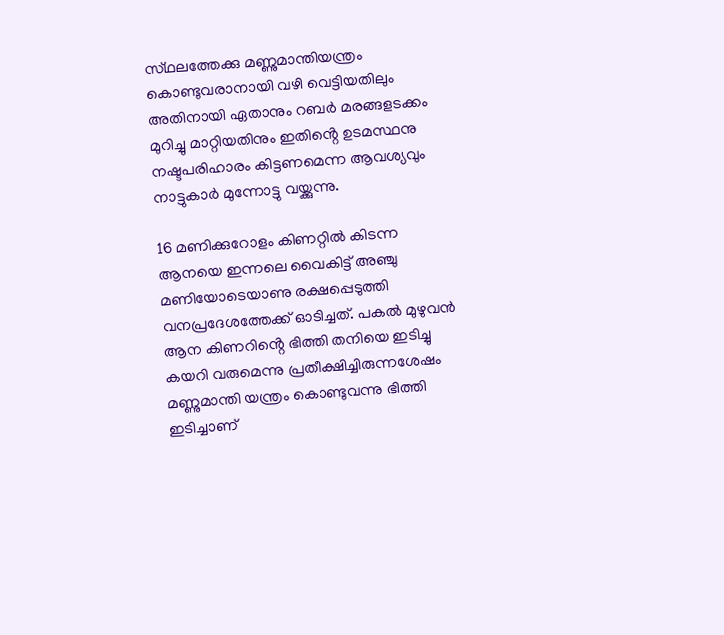സ്‌ഥലത്തേക്കു മണ്ണുമാന്തിയന്ത്രം കൊണ്ടുവരാനായി വഴി വെട്ടിയതിലും അതിനായി ഏതാനും റബർ മരങ്ങളടക്കം മുറിച്ചു മാറ്റിയതിനും ഇതിൻ്റെ ഉടമസ്ഥനു നഷ്ട‌പരിഹാരം കിട്ടണമെന്ന ആവശ്യവും നാട്ടുകാർ മുന്നോട്ടു വയ്ക്കുന്നു.

16 മണിക്കുറോളം കിണറ്റിൽ കിടന്ന ആനയെ ഇന്നലെ വൈകിട്ട് അഞ്ചു മണിയോടെയാണു രക്ഷപ്പെടുത്തി വനപ്രദേശത്തേക്ക് ഓടിച്ചത്. പകൽ മുഴുവൻ ആന കിണറിൻ്റെ ഭിത്തി തനിയെ ഇടിച്ചു കയറി വരുമെന്നു പ്രതീക്ഷിച്ചിരുന്നശേഷം മണ്ണുമാന്തി യന്ത്രം കൊണ്ടുവന്നു ഭിത്തി ഇടിച്ചാണ്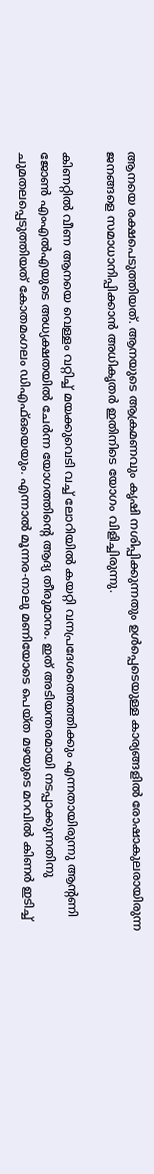ആനയെ രക്ഷപെടുത്തിയത്. ആനയുടെ ആക്രമണവും കൃഷി നശിപ്പിക്കുന്നതും ഉൾപ്പെടെയുള്ള കാര്യങ്ങളിൽ രോഷാകുലരായിരുന്ന ജനങ്ങളെ സമാധാനിപ്പിക്കാൻ അധികൃതർ ഇതിനിടെ യോഗം വിളിച്ചിരുന്നു.

കിണറ്റിൽ വീണ ആനയെ വെള്ളം വറ്റിച്ച് മയക്കുവെടി വച്ച് ലോറിയിൽ കയറ്റി വനപ്രദേശത്തെത്തിക്കും എന്നതായിരുന്നു ആന്റണി ജോൺ എംഎൽഎയുടെ അധ്യക്ഷതയിൽ ചേർന്ന യോഗത്തിന്റെ ആദ്യ തീരുമാനം. ഇത് അടിയന്തരമായി നടപ്പാക്കുന്നതിനു ചുമതലപ്പെടുത്തിയത് കോതമംഗലം ഡിഎഫ്ഒയെയും. എന്നാൽ മൂന്നര-നാലു മണിയോടെ പെയ്ത മഴയുടെ മറവിൽ കിണർ ഇടിച്ച്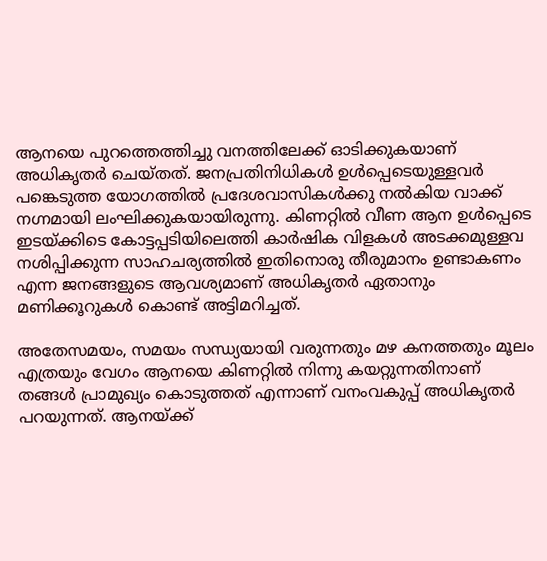ആനയെ പുറത്തെത്തിച്ചു വനത്തിലേക്ക് ഓടിക്കുകയാണ് അധികൃതർ ചെയ്‌തത്. ജനപ്രതിനിധികൾ ഉൾപ്പെടെയുള്ളവർ പങ്കെടുത്ത യോഗത്തിൽ പ്രദേശവാസികൾക്കു നൽകിയ വാക്ക് നഗ്നമായി ലംഘിക്കുകയായിരുന്നു. കിണറ്റിൽ വീണ ആന ഉൾപ്പെടെ ഇടയ്ക്കിടെ കോട്ടപ്പടിയിലെത്തി കാർഷിക വിളകൾ അടക്കമുള്ളവ നശിപ്പിക്കുന്ന സാഹചര്യത്തിൽ ഇതിനൊരു തീരുമാനം ഉണ്ടാകണം എന്ന ജനങ്ങളുടെ ആവശ്യമാണ് അധികൃതർ ഏതാനും മണിക്കൂറുകൾ കൊണ്ട് അട്ടിമറിച്ചത്.

അതേസമയം, സമയം സന്ധ്യയായി വരുന്നതും മഴ കനത്തതും മൂലം എത്രയും വേഗം ആനയെ കിണറ്റിൽ നിന്നു കയറ്റുന്നതിനാണ് തങ്ങൾ പ്രാമുഖ്യം കൊടുത്തത് എന്നാണ് വനംവകുപ്പ് അധികൃതർ പറയുന്നത്. ആനയ്ക്ക്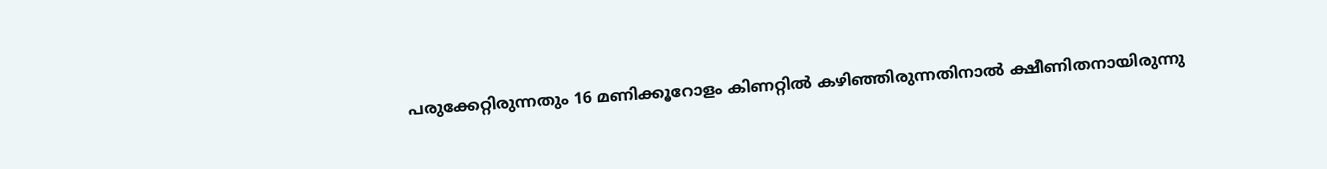പരുക്കേറ്റിരുന്നതും 16 മണിക്കൂറോളം കിണറ്റിൽ കഴിഞ്ഞിരുന്നതിനാൽ ക്ഷീണിതനായിരുന്നു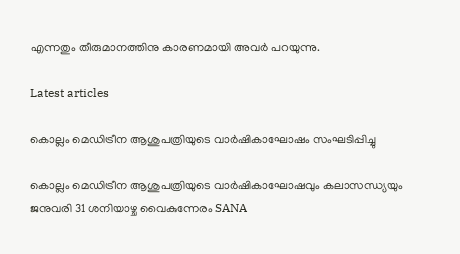എന്നതും തീരുമാനത്തിനു കാരണമായി അവർ പറയുന്നു.

Latest articles

കൊല്ലം മെഡിട്രീന ആശുപത്രിയുടെ വാർഷികാഘോഷം സംഘടിപ്പിച്ചു

കൊല്ലം മെഡിട്രീന ആശുപത്രിയുടെ വാർഷികാഘോഷവും കലാസന്ധ്യയും ജനുവരി 31 ശനിയാഴ്ച വൈകുന്നേരം SANA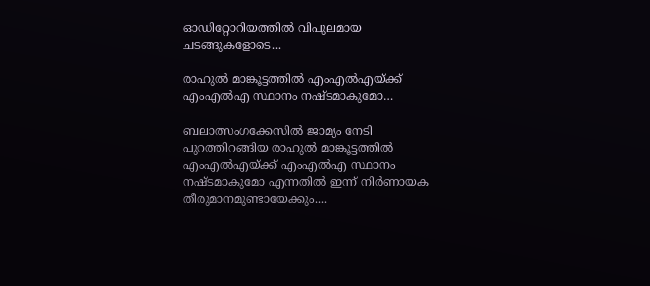ഓഡിറ്റോറിയത്തിൽ വിപുലമായ ചടങ്ങുകളോടെ...

രാഹുല്‍ മാങ്കൂട്ടത്തില്‍ എംഎല്‍എയ്ക്ക് എംഎല്‍എ സ്ഥാനം നഷ്ടമാകുമോ…

ബലാത്സംഗക്കേസില്‍ ജാമ്യം നേടി പുറത്തിറങ്ങിയ രാഹുല്‍ മാങ്കൂട്ടത്തില്‍ എംഎല്‍എയ്ക്ക് എംഎല്‍എ സ്ഥാനം നഷ്ടമാകുമോ എന്നതില്‍ ഇന്ന് നിര്‍ണായക തീരുമാനമുണ്ടായേക്കും....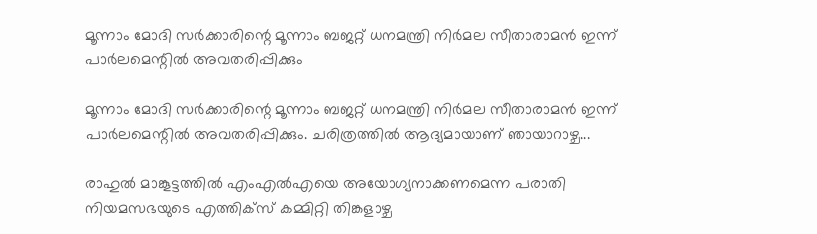മൂന്നാം മോദി സര്‍ക്കാരിന്റെ മൂന്നാം ബജറ്റ് ധനമന്ത്രി നിര്‍മല സീതാരാമന്‍ ഇന്ന് പാര്‍ലമെന്റില്‍ അവതരിപ്പിക്കും

മൂന്നാം മോദി സര്‍ക്കാരിന്റെ മൂന്നാം ബജറ്റ് ധനമന്ത്രി നിര്‍മല സീതാരാമന്‍ ഇന്ന് പാര്‍ലമെന്റില്‍ അവതരിപ്പിക്കും. ചരിത്രത്തില്‍ ആദ്യമായാണ് ഞായാറാഴ്ച...

രാഹുല്‍ മാങ്കൂട്ടത്തില്‍ എംഎല്‍എയെ അയോഗ്യനാക്കണമെന്ന പരാതി നിയമസഭയുടെ എത്തിക്‌സ് കമ്മിറ്റി തിങ്കളാഴ്ച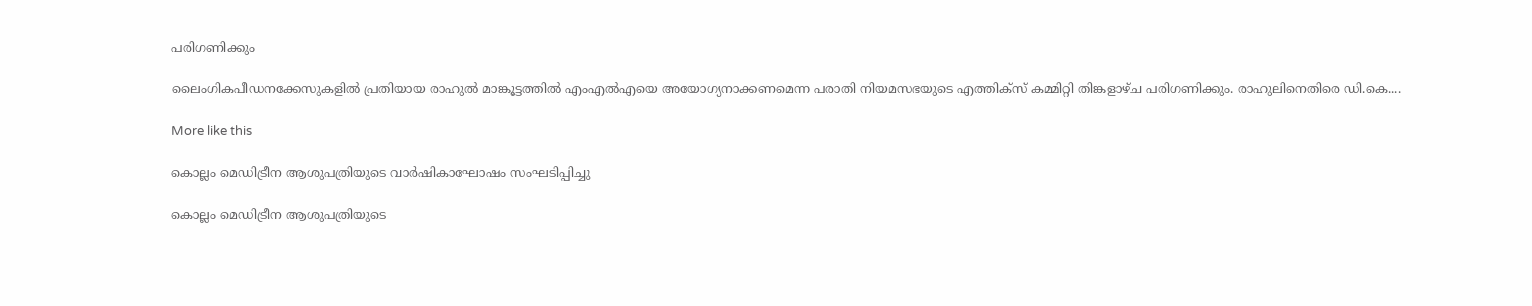പരിഗണിക്കും

ലൈംഗികപീഡനക്കേസുകളില്‍ പ്രതിയായ രാഹുല്‍ മാങ്കൂട്ടത്തില്‍ എംഎല്‍എയെ അയോഗ്യനാക്കണമെന്ന പരാതി നിയമസഭയുടെ എത്തിക്‌സ് കമ്മിറ്റി തിങ്കളാഴ്ച പരിഗണിക്കും. രാഹുലിനെതിരെ ഡി.കെ....

More like this

കൊല്ലം മെഡിട്രീന ആശുപത്രിയുടെ വാർഷികാഘോഷം സംഘടിപ്പിച്ചു

കൊല്ലം മെഡിട്രീന ആശുപത്രിയുടെ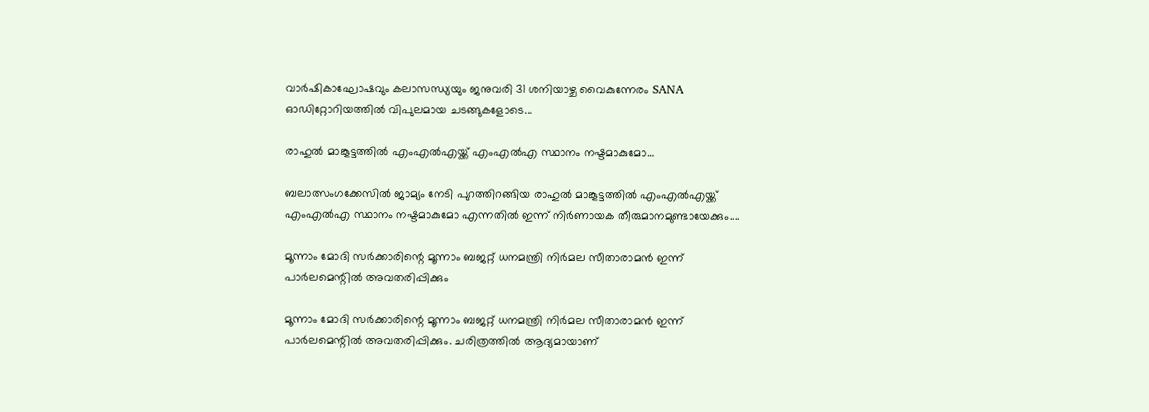വാർഷികാഘോഷവും കലാസന്ധ്യയും ജനുവരി 31 ശനിയാഴ്ച വൈകുന്നേരം SANA ഓഡിറ്റോറിയത്തിൽ വിപുലമായ ചടങ്ങുകളോടെ...

രാഹുല്‍ മാങ്കൂട്ടത്തില്‍ എംഎല്‍എയ്ക്ക് എംഎല്‍എ സ്ഥാനം നഷ്ടമാകുമോ…

ബലാത്സംഗക്കേസില്‍ ജാമ്യം നേടി പുറത്തിറങ്ങിയ രാഹുല്‍ മാങ്കൂട്ടത്തില്‍ എംഎല്‍എയ്ക്ക് എംഎല്‍എ സ്ഥാനം നഷ്ടമാകുമോ എന്നതില്‍ ഇന്ന് നിര്‍ണായക തീരുമാനമുണ്ടായേക്കും....

മൂന്നാം മോദി സര്‍ക്കാരിന്റെ മൂന്നാം ബജറ്റ് ധനമന്ത്രി നിര്‍മല സീതാരാമന്‍ ഇന്ന് പാര്‍ലമെന്റില്‍ അവതരിപ്പിക്കും

മൂന്നാം മോദി സര്‍ക്കാരിന്റെ മൂന്നാം ബജറ്റ് ധനമന്ത്രി നിര്‍മല സീതാരാമന്‍ ഇന്ന് പാര്‍ലമെന്റില്‍ അവതരിപ്പിക്കും. ചരിത്രത്തില്‍ ആദ്യമായാണ്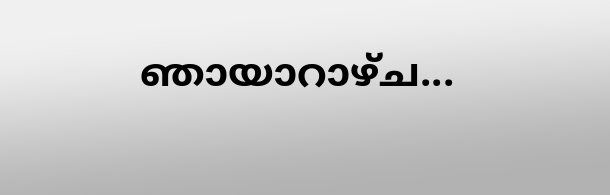ഞായാറാഴ്ച...